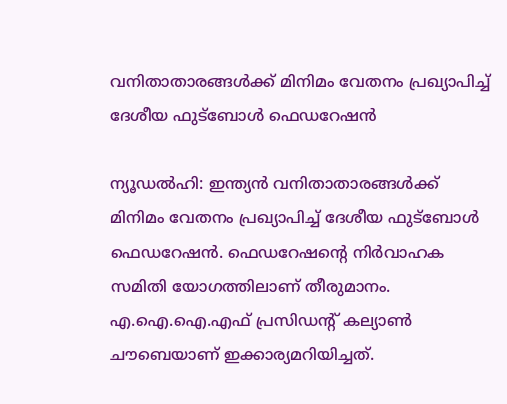വനിതാതാരങ്ങള്‍ക്ക് മിനിമം വേതനം പ്രഖ്യാപിച്ച് ദേശീയ ഫുട്ബോള്‍ ഫെഡറേഷന്‍

ന്യൂഡല്‍ഹി: ഇന്ത്യന്‍ വനിതാതാരങ്ങള്‍ക്ക് മിനിമം വേതനം പ്രഖ്യാപിച്ച് ദേശീയ ഫുട്ബോള്‍ ഫെഡറേഷന്‍. ഫെഡറേഷന്റെ നിര്‍വാഹക സമിതി യോഗത്തിലാണ് തീരുമാനം. എ.ഐ.ഐ.എഫ് പ്രസിഡന്റ് കല്യാണ്‍ ചൗബെയാണ് ഇക്കാര്യമറിയിച്ചത്.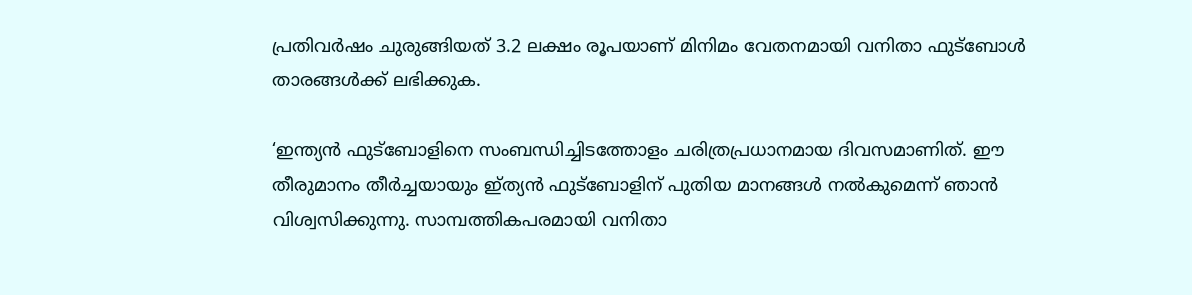പ്രതിവര്‍ഷം ചുരുങ്ങിയത് 3.2 ലക്ഷം രൂപയാണ് മിനിമം വേതനമായി വനിതാ ഫുട്ബോള്‍ താരങ്ങള്‍ക്ക് ലഭിക്കുക.

‘ഇന്ത്യന്‍ ഫുട്ബോളിനെ സംബന്ധിച്ചിടത്തോളം ചരിത്രപ്രധാനമായ ദിവസമാണിത്. ഈ തീരുമാനം തീര്‍ച്ചയായും ഇ്ത്യന്‍ ഫുട്ബോളിന് പുതിയ മാനങ്ങള്‍ നല്‍കുമെന്ന് ഞാന്‍ വിശ്വസിക്കുന്നു. സാമ്പത്തികപരമായി വനിതാ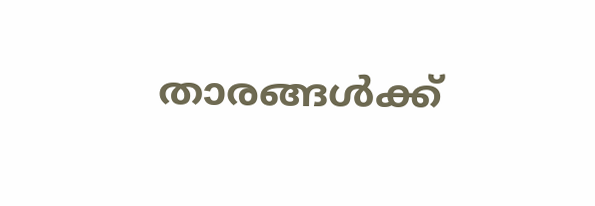താരങ്ങള്‍ക്ക്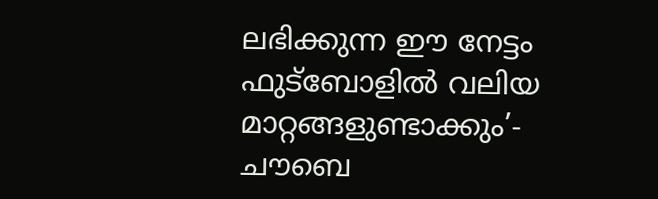ലഭിക്കുന്ന ഈ നേട്ടം ഫുട്ബോളില്‍ വലിയ മാറ്റങ്ങളുണ്ടാക്കും’- ചൗബെ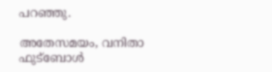പറഞ്ഞു.

അതേസമയം, വനിതാ ഫുട്ബോള്‍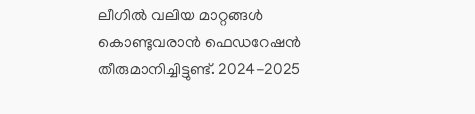ലീഗില്‍ വലിയ മാറ്റങ്ങള്‍ കൊണ്ടുവരാന്‍ ഫെഡറേഷന്‍ തീരുമാനിച്ചിട്ടുണ്ട്. 2024-2025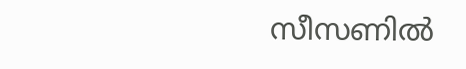സീസണില്‍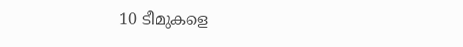10 ടീമുകളെ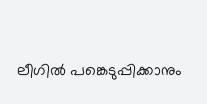ലീഗില്‍ പങ്കെടുപ്പിക്കാനും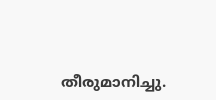തീരുമാനിച്ചു.